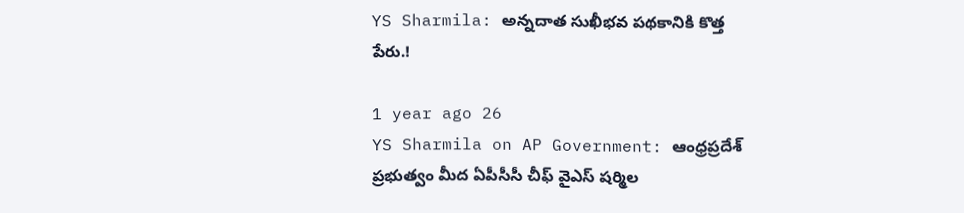YS Sharmila: అన్నదాత సుఖీభవ పథకానికి కొత్త పేరు.!

1 year ago 26
YS Sharmila on AP Government: ఆంధ్రప్రదేశ్ ప్రభుత్వం మీద ఏపీసీసీ చీఫ్ వైఎస్ షర్మిల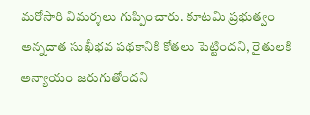మరోసారి విమర్శలు గుప్పించారు. కూటమి ప్రభుత్వం అన్నదాత సుఖీభవ పథకానికి కోతలు పెట్టిందని, రైతులకి అన్యాయం జరుగుతోందని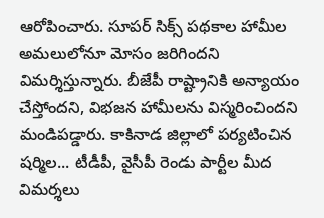ఆరోపించారు. సూపర్ సిక్స్ పథకాల హామీల అమలులోనూ మోసం జరిగిందని విమర్శిస్తున్నారు. బీజేపీ రాష్ట్రానికి అన్యాయం చేస్తోందని, విభజన హామీలను విస్మరించిందని మండిపడ్డారు. కాకినాడ జిల్లాలో పర్యటించిన షర్మిల... టీడీపీ, వైసీపీ రెండు పార్టీల మీద విమర్శలు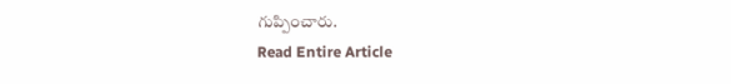గుప్పించారు.
Read Entire Article